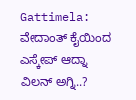Gattimela: ವೇದಾಂತ್ ಕೈಯಿಂದ ಎಸ್ಕೇಪ್ ಆದ್ನಾ ವಿಲನ್ ಅಗ್ನಿ..?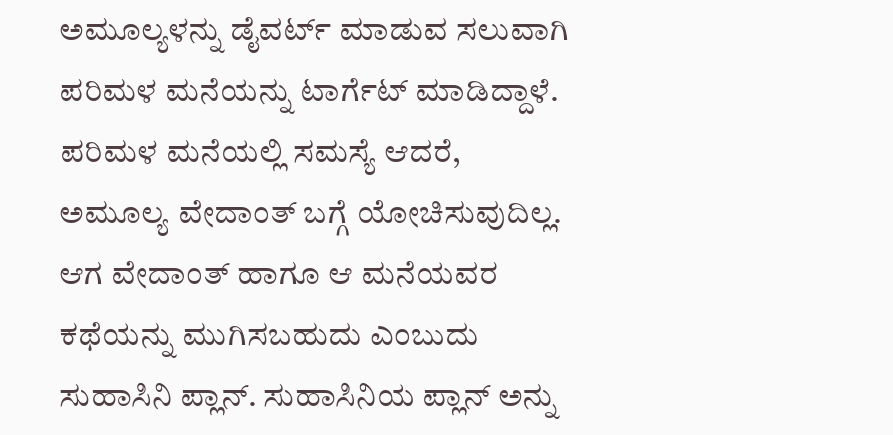ಅಮೂಲ್ಯಳನ್ನು ಡೈವರ್ಟ್ ಮಾಡುವ ಸಲುವಾಗಿ ಪರಿಮಳ ಮನೆಯನ್ನು ಟಾರ್ಗೆಟ್ ಮಾಡಿದ್ದಾಳೆ. ಪರಿಮಳ ಮನೆಯಲ್ಲಿ ಸಮಸ್ಯೆ ಆದರೆ, ಅಮೂಲ್ಯ ವೇದಾಂತ್ ಬಗ್ಗೆ ಯೋಚಿಸುವುದಿಲ್ಲ.
ಆಗ ವೇದಾಂತ್ ಹಾಗೂ ಆ ಮನೆಯವರ ಕಥೆಯನ್ನು ಮುಗಿಸಬಹುದು ಎಂಬುದು ಸುಹಾಸಿನಿ ಪ್ಲಾನ್. ಸುಹಾಸಿನಿಯ ಪ್ಲಾನ್ ಅನ್ನು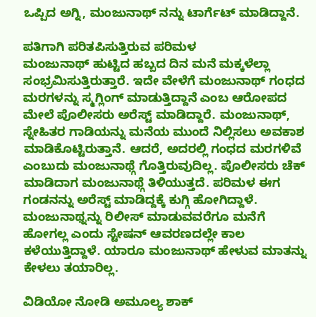ಒಪ್ಪಿದ ಅಗ್ನಿ, ಮಂಜುನಾಥ್ ನನ್ನು ಟಾರ್ಗೆಟ್ ಮಾಡಿದ್ದಾನೆ.

ಪತಿಗಾಗಿ ಪರಿತಪಿಸುತ್ತಿರುವ ಪರಿಮಳ
ಮಂಜುನಾಥ್ ಹುಟ್ಟಿದ ಹಬ್ಬದ ದಿನ ಮನೆ ಮಕ್ಕಳೆಲ್ಲಾ ಸಂಭ್ರಮಿಸುತ್ತಿರುತ್ತಾರೆ. ಇದೇ ವೇಳೆಗೆ ಮಂಜುನಾಥ್ ಗಂಧದ ಮರಗಳನ್ನು ಸ್ಮಗ್ಲಿಂಗ್ ಮಾಡುತ್ತಿದ್ದಾನೆ ಎಂಬ ಆರೋಪದ ಮೇಲೆ ಪೊಲೀಸರು ಅರೆಸ್ಟ್ ಮಾಡಿದ್ದಾರೆ. ಮಂಜುನಾಥ್, ಸ್ನೇಹಿತರ ಗಾಡಿಯನ್ನು ಮನೆಯ ಮುಂದೆ ನಿಲ್ಲಿಸಲು ಅವಕಾಶ ಮಾಡಿಕೊಟ್ಟಿರುತ್ತಾನೆ. ಆದರೆ, ಅದರಲ್ಲಿ ಗಂಧದ ಮರಗಳಿವೆ ಎಂಬುದು ಮಂಜುನಾಥ್ಗೆ ಗೊತ್ತಿರುವುದಿಲ್ಲ. ಪೊಲೀಸರು ಚೆಕ್ ಮಾಡಿದಾಗ ಮಂಜುನಾಥ್ಗೆ ತಿಳಿಯುತ್ತದೆ. ಪರಿಮಳ ಈಗ ಗಂಡನನ್ನು ಅರೆಸ್ಟ್ ಮಾಡಿದ್ದಕ್ಕೆ ಕುಗ್ಗಿ ಹೋಗಿದ್ದಾಳೆ. ಮಂಜುನಾಥ್ನನ್ನು ರಿಲೀಸ್ ಮಾಡುವವರೆಗೂ ಮನೆಗೆ ಹೋಗಲ್ಲ ಎಂದು ಸ್ಟೇಷನ್ ಆವರಣದಲ್ಲೇ ಕಾಲ ಕಳೆಯುತ್ತಿದ್ದಾಳೆ. ಯಾರೂ ಮಂಜುನಾಥ್ ಹೇಳುವ ಮಾತನ್ನು ಕೇಳಲು ತಯಾರಿಲ್ಲ.

ವಿಡಿಯೋ ನೋಡಿ ಅಮೂಲ್ಯ ಶಾಕ್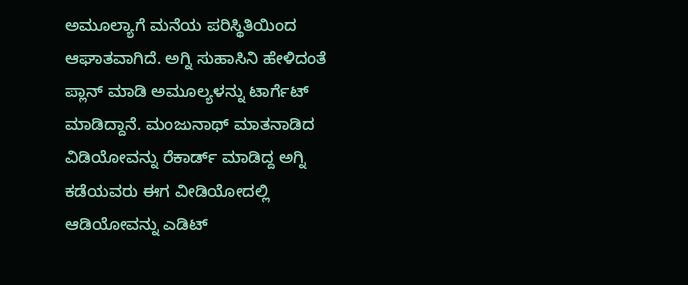ಅಮೂಲ್ಯಾಗೆ ಮನೆಯ ಪರಿಸ್ಥಿತಿಯಿಂದ ಆಘಾತವಾಗಿದೆ. ಅಗ್ನಿ ಸುಹಾಸಿನಿ ಹೇಳಿದಂತೆ ಪ್ಲಾನ್ ಮಾಡಿ ಅಮೂಲ್ಯಳನ್ನು ಟಾರ್ಗೆಟ್ ಮಾಡಿದ್ದಾನೆ. ಮಂಜುನಾಥ್ ಮಾತನಾಡಿದ ವಿಡಿಯೋವನ್ನು ರೆಕಾರ್ಡ್ ಮಾಡಿದ್ದ ಅಗ್ನಿ ಕಡೆಯವರು ಈಗ ವೀಡಿಯೋದಲ್ಲಿ ಆಡಿಯೋವನ್ನು ಎಡಿಟ್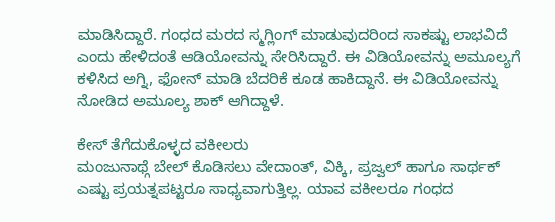ಮಾಡಿಸಿದ್ದಾರೆ. ಗಂಧದ ಮರದ ಸ್ಮಗ್ಲಿಂಗ್ ಮಾಡುವುದರಿಂದ ಸಾಕಷ್ಟು ಲಾಭವಿದೆ ಎಂದು ಹೇಳಿದಂತೆ ಆಡಿಯೋವನ್ನು ಸೇರಿಸಿದ್ದಾರೆ. ಈ ವಿಡಿಯೋವನ್ನು ಅಮೂಲ್ಯಗೆ ಕಳಿಸಿದ ಅಗ್ನಿ, ಫೋನ್ ಮಾಡಿ ಬೆದರಿಕೆ ಕೂಡ ಹಾಕಿದ್ದಾನೆ. ಈ ವಿಡಿಯೋವನ್ನು ನೋಡಿದ ಅಮೂಲ್ಯ ಶಾಕ್ ಆಗಿದ್ದಾಳೆ.

ಕೇಸ್ ತೆಗೆದುಕೊಳ್ಳದ ವಕೀಲರು
ಮಂಜುನಾಥ್ಗೆ ಬೇಲ್ ಕೊಡಿಸಲು ವೇದಾಂತ್, ವಿಕ್ಕಿ, ಪ್ರಜ್ವಲ್ ಹಾಗೂ ಸಾರ್ಥಕ್ ಎಷ್ಟು ಪ್ರಯತ್ನಪಟ್ಟರೂ ಸಾಧ್ಯವಾಗುತ್ತಿಲ್ಲ. ಯಾವ ವಕೀಲರೂ ಗಂಧದ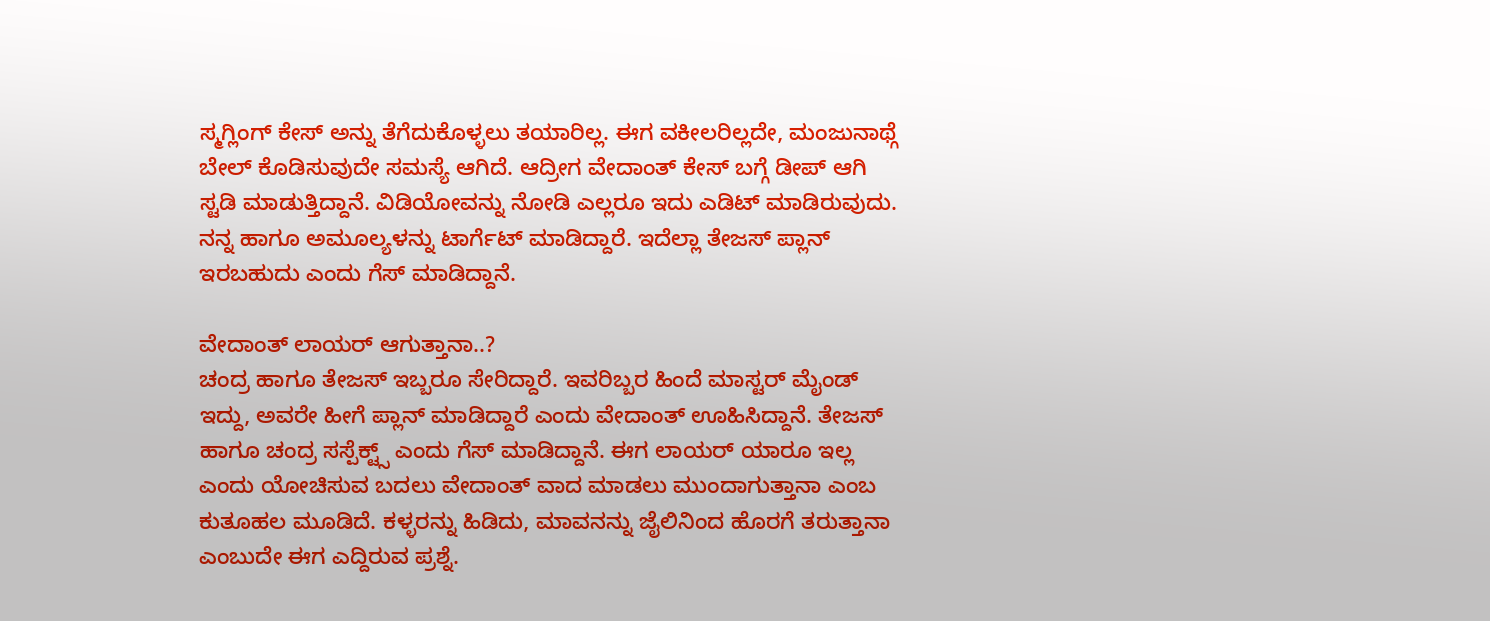ಸ್ಮಗ್ಲಿಂಗ್ ಕೇಸ್ ಅನ್ನು ತೆಗೆದುಕೊಳ್ಳಲು ತಯಾರಿಲ್ಲ. ಈಗ ವಕೀಲರಿಲ್ಲದೇ, ಮಂಜುನಾಥ್ಗೆ ಬೇಲ್ ಕೊಡಿಸುವುದೇ ಸಮಸ್ಯೆ ಆಗಿದೆ. ಆದ್ರೀಗ ವೇದಾಂತ್ ಕೇಸ್ ಬಗ್ಗೆ ಡೀಪ್ ಆಗಿ ಸ್ಟಡಿ ಮಾಡುತ್ತಿದ್ದಾನೆ. ವಿಡಿಯೋವನ್ನು ನೋಡಿ ಎಲ್ಲರೂ ಇದು ಎಡಿಟ್ ಮಾಡಿರುವುದು. ನನ್ನ ಹಾಗೂ ಅಮೂಲ್ಯಳನ್ನು ಟಾರ್ಗೆಟ್ ಮಾಡಿದ್ದಾರೆ. ಇದೆಲ್ಲಾ ತೇಜಸ್ ಪ್ಲಾನ್ ಇರಬಹುದು ಎಂದು ಗೆಸ್ ಮಾಡಿದ್ದಾನೆ.

ವೇದಾಂತ್ ಲಾಯರ್ ಆಗುತ್ತಾನಾ..?
ಚಂದ್ರ ಹಾಗೂ ತೇಜಸ್ ಇಬ್ಬರೂ ಸೇರಿದ್ದಾರೆ. ಇವರಿಬ್ಬರ ಹಿಂದೆ ಮಾಸ್ಟರ್ ಮೈಂಡ್ ಇದ್ದು, ಅವರೇ ಹೀಗೆ ಪ್ಲಾನ್ ಮಾಡಿದ್ದಾರೆ ಎಂದು ವೇದಾಂತ್ ಊಹಿಸಿದ್ದಾನೆ. ತೇಜಸ್ ಹಾಗೂ ಚಂದ್ರ ಸಸ್ಪೆಕ್ಟ್ಸ್ ಎಂದು ಗೆಸ್ ಮಾಡಿದ್ದಾನೆ. ಈಗ ಲಾಯರ್ ಯಾರೂ ಇಲ್ಲ ಎಂದು ಯೋಚಿಸುವ ಬದಲು ವೇದಾಂತ್ ವಾದ ಮಾಡಲು ಮುಂದಾಗುತ್ತಾನಾ ಎಂಬ ಕುತೂಹಲ ಮೂಡಿದೆ. ಕಳ್ಳರನ್ನು ಹಿಡಿದು, ಮಾವನನ್ನು ಜೈಲಿನಿಂದ ಹೊರಗೆ ತರುತ್ತಾನಾ ಎಂಬುದೇ ಈಗ ಎದ್ದಿರುವ ಪ್ರಶ್ನೆ.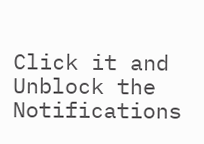Click it and Unblock the Notifications